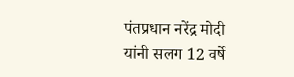पंतप्रधान नरेंद्र मोदी यांनी सलग 12 वर्षे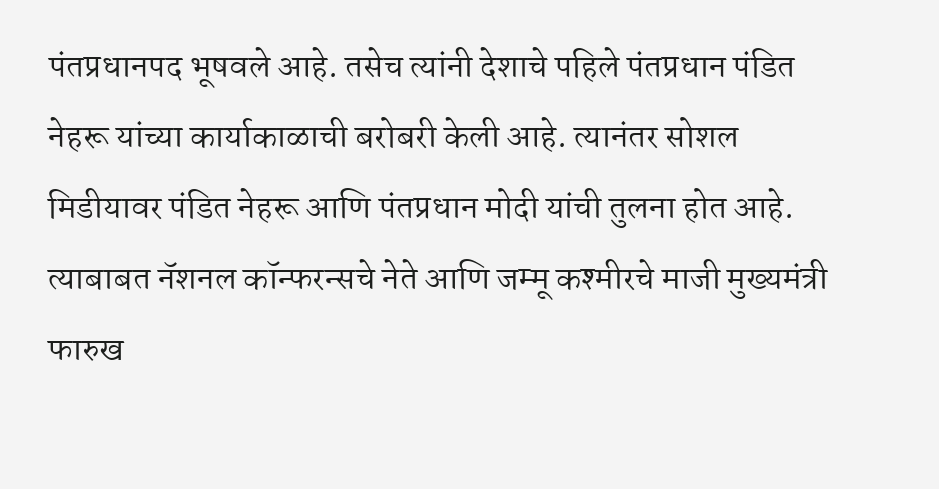पंतप्रधानपद भूषवले आहे. तसेच त्यांनी देशाचे पहिले पंतप्रधान पंडित नेहरू यांच्या कार्याकाळाची बरोबरी केली आहे. त्यानंतर सोशल मिडीयावर पंडित नेहरू आणि पंतप्रधान मोदी यांची तुलना होत आहे. त्याबाबत नॅशनल कॉन्फरन्सचे नेते आणि जम्मू कश्मीरचे माजी मुख्यमंत्री फारुख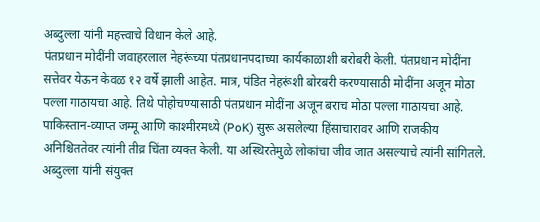अब्दुल्ला यांनी महत्त्वाचे विधान केले आहे.
पंतप्रधान मोदींनी जवाहरलाल नेहरूंच्या पंतप्रधानपदाच्या कार्यकाळाशी बरोबरी केली. पंतप्रधान मोदींना सत्तेवर येऊन केवळ १२ वर्षे झाली आहेत. मात्र, पंडित नेहरूंशी बोरबरी करण्यासाठी मोदींना अजून मोठा पल्ला गाठायचा आहे. तिथे पोहोचण्यासाठी पंतप्रधान मोदींना अजून बराच मोठा पल्ला गाठायचा आहे.
पाकिस्तान-व्याप्त जम्मू आणि काश्मीरमध्ये (PoK) सुरू असलेल्या हिंसाचारावर आणि राजकीय अनिश्चिततेवर त्यांनी तीव्र चिंता व्यक्त केली. या अस्थिरतेमुळे लोकांचा जीव जात असल्याचे त्यांनी सांगितले. अब्दुल्ला यांनी संयुक्त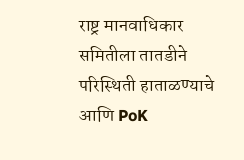राष्ट्र मानवाधिकार समितीला तातडीने परिस्थिती हाताळण्याचे आणि PoK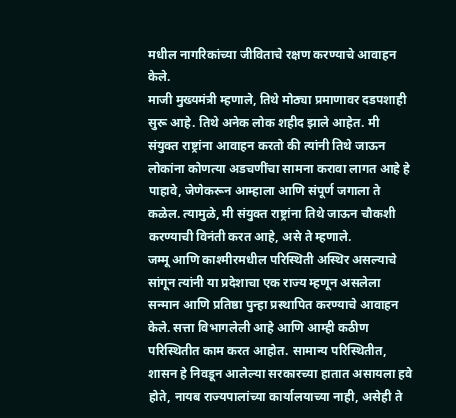मधील नागरिकांच्या जीविताचे रक्षण करण्याचे आवाहन केले.
माजी मुख्यमंत्री म्हणाले, तिथे मोठ्या प्रमाणावर दडपशाही सुरू आहे. तिथे अनेक लोक शहीद झाले आहेत. मी संयुक्त राष्ट्रांना आवाहन करतो की त्यांनी तिथे जाऊन लोकांना कोणत्या अडचणींचा सामना करावा लागत आहे हे पाहावे, जेणेकरून आम्हाला आणि संपूर्ण जगाला ते कळेल. त्यामुळे, मी संयुक्त राष्ट्रांना तिथे जाऊन चौकशी करण्याची विनंती करत आहे, असे ते म्हणाले.
जम्मू आणि काश्मीरमधील परिस्थिती अस्थिर असल्याचे सांगून त्यांनी या प्रदेशाचा एक राज्य म्हणून असलेला सन्मान आणि प्रतिष्ठा पुन्हा प्रस्थापित करण्याचे आवाहन केले. सत्ता विभागलेली आहे आणि आम्ही कठीण परिस्थितीत काम करत आहोत. सामान्य परिस्थितीत, शासन हे निवडून आलेल्या सरकारच्या हातात असायला हवे होते, नायब राज्यपालांच्या कार्यालयाच्या नाही, असेही ते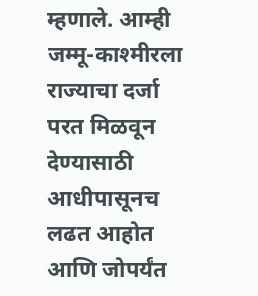म्हणाले. आम्ही जम्मू-काश्मीरला राज्याचा दर्जा परत मिळवून देण्यासाठी आधीपासूनच लढत आहोत आणि जोपर्यंत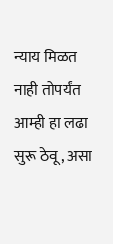न्याय मिळत नाही तोपर्यंत आम्ही हा लढा सुरू ठेवू, असा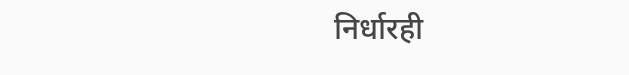निर्धारही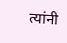त्यांनी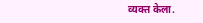व्यक्त केला.